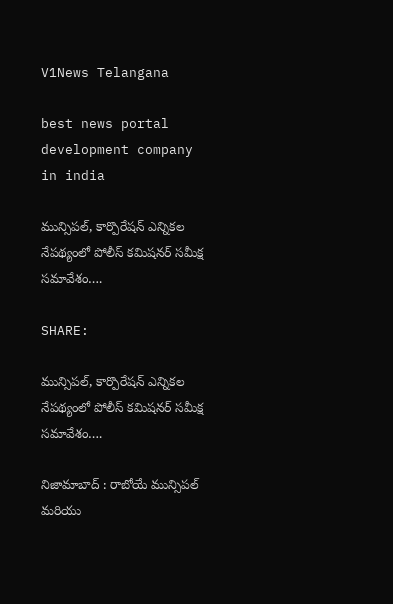V1News Telangana

best news portal development company in india

మున్సిపల్, కార్పొరేషన్ ఎన్నికల నేపథ్యంలో పోలీస్ కమిషనర్ సమీక్ష సమావేశం….

SHARE:

మున్సిపల్, కార్పొరేషన్ ఎన్నికల నేపథ్యంలో పోలీస్ కమిషనర్ సమీక్ష సమావేశం….

నిజామాబాద్ : రాబోయే మున్సిపల్ మరియు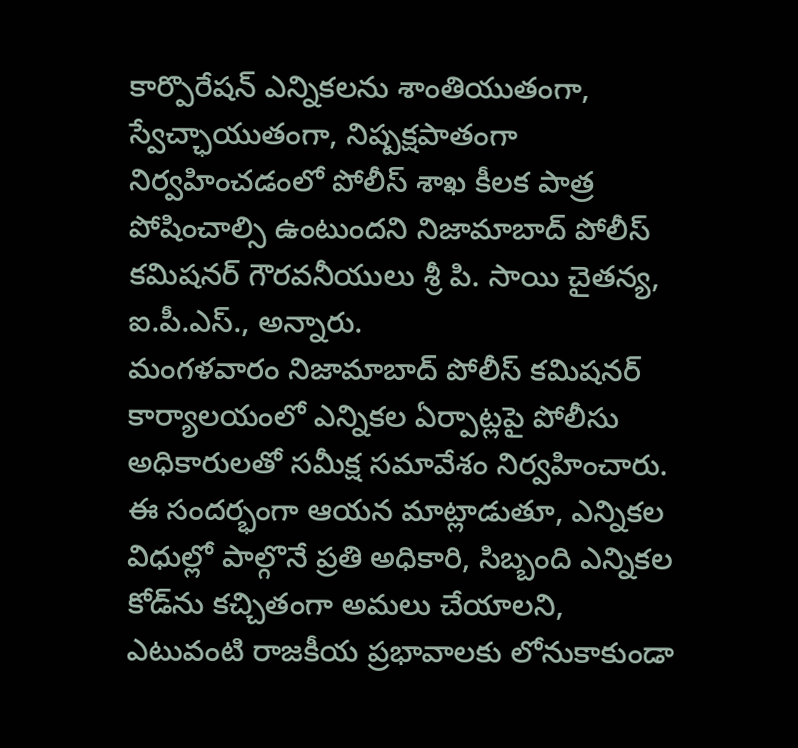కార్పొరేషన్ ఎన్నికలను శాంతియుతంగా, స్వేచ్ఛాయుతంగా, నిష్పక్షపాతంగా నిర్వహించడంలో పోలీస్ శాఖ కీలక పాత్ర పోషించాల్సి ఉంటుందని నిజామాబాద్ పోలీస్ కమిషనర్ గౌరవనీయులు శ్రీ పి. సాయి చైతన్య, ఐ.పీ.ఎస్., అన్నారు.
మంగళవారం నిజామాబాద్ పోలీస్ కమిషనర్ కార్యాలయంలో ఎన్నికల ఏర్పాట్లపై పోలీసు అధికారులతో సమీక్ష సమావేశం నిర్వహించారు. ఈ సందర్భంగా ఆయన మాట్లాడుతూ, ఎన్నికల విధుల్లో పాల్గొనే ప్రతి అధికారి, సిబ్బంది ఎన్నికల కోడ్‌ను కచ్చితంగా అమలు చేయాలని, ఎటువంటి రాజకీయ ప్రభావాలకు లోనుకాకుండా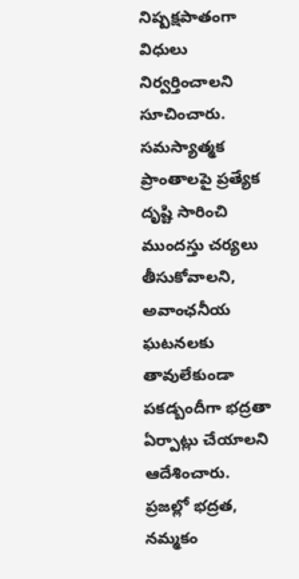నిష్పక్షపాతంగా విధులు నిర్వర్తించాలని సూచించారు.
సమస్యాత్మక ప్రాంతాలపై ప్రత్యేక దృష్టి సారించి ముందస్తు చర్యలు తీసుకోవాలని, అవాంఛనీయ ఘటనలకు తావులేకుండా పకడ్బందీగా భద్రతా ఏర్పాట్లు చేయాలని ఆదేశించారు. ప్రజల్లో భద్రత, నమ్మకం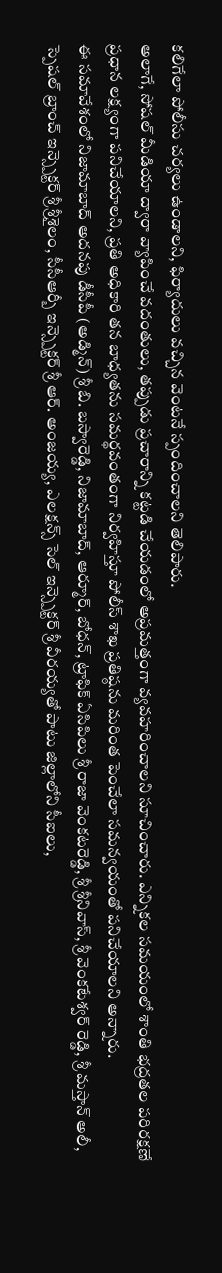కలిగేలా పోలీసు చర్యలు ఉండాలని, ఫిర్యాదులు వచ్చిన వెంటనే స్పందించాలని తెలిపారు.
అలాగే, సోషల్ మీడియా ద్వారా వ్యాపించే వదంతులు, తప్పుడు ప్రచారాన్ని కట్టడి చేయడంలో అప్రమత్తంగా వ్యవహరించాలని సూచించారు. ఎన్నికల సమయంలో శాంతి భద్రతల పరిరక్షణే ప్రధాన లక్ష్యంగా పనిచేయాలని, ప్రతి అధికారి తన బాధ్యతను సమర్థవంతంగా నిర్వహిస్తూ పోలీస్ శాఖ ప్రతిష్ఠను మరింత పెంచేలా సమన్వయంతో పనిచేయాలని అన్నారు.
ఈ సమావేశంలో నిజామాబాద్ అదనపు డీసీపీ (అడ్మిన్) శ్రీ బి. బస్వారెడ్డి, నిజామాబాద్, ఆర్మూర్, బోధన్, ట్రాఫిక్ ఏసిపిలు శ్రీ రాజా వెంకటరెడ్డి, శ్రీ శ్రీనివాస్, శ్రీ వెంకటేశ్వర్ రెడ్డి, శ్రీ మస్తాన్ అలీ, స్పెషల్ బ్రాంచ్ ఇన్స్పెక్టర్ శ్రీ శ్రీశైలం, సీసీఆర్బీ ఇన్స్పెక్టర్ శ్రీ ఆర్. అంజయ్య, ఎలక్షన్స్ సెల్ ఇన్స్పెక్టర్ శ్రీ వీరయ్యతో పాటు జిల్లాలోని సీఐలు,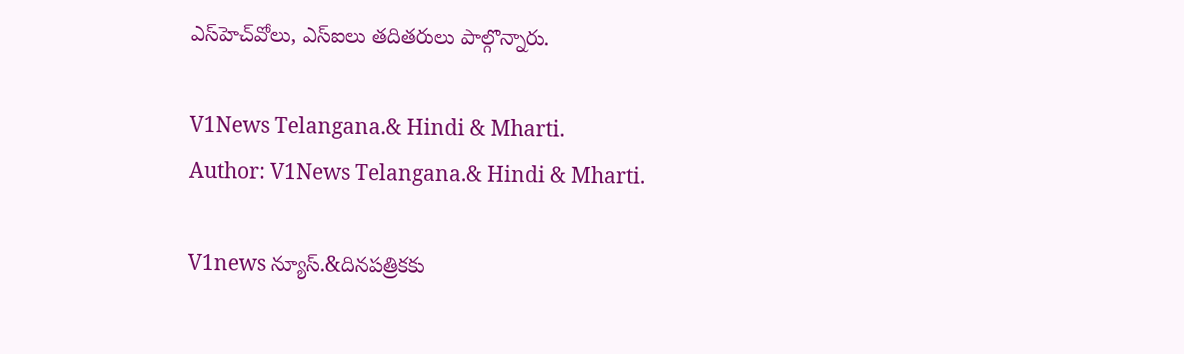ఎస్‌హెచ్‌వోలు, ఎస్‌ఐలు తదితరులు పాల్గొన్నారు.

V1News Telangana.& Hindi & Mharti.
Author: V1News Telangana.& Hindi & Mharti.

V1news న్యూస్.&దినపత్రికకు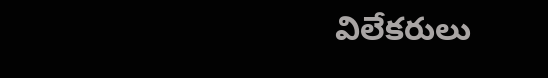విలేకరులు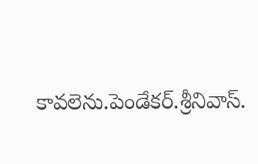కావలెను.పెండేకర్.శ్రీనివాస్.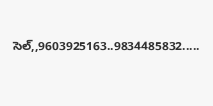సెల్,,9603925163..9834485832.....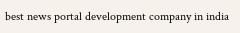best news portal development company in india